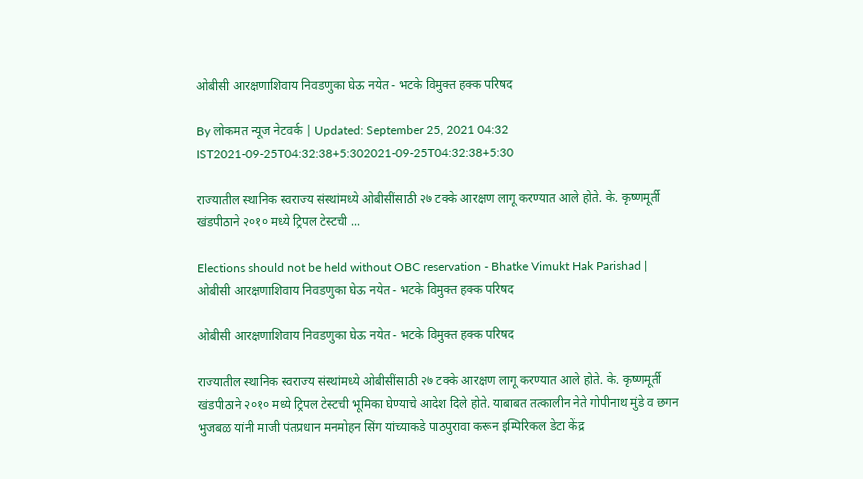ओबीसी आरक्षणाशिवाय निवडणुका घेऊ नयेत - भटके विमुक्त हक्क परिषद

By लोकमत न्यूज नेटवर्क | Updated: September 25, 2021 04:32 IST2021-09-25T04:32:38+5:302021-09-25T04:32:38+5:30

राज्यातील स्थानिक स्वराज्य संस्थांमध्ये ओबीसींसाठी २७ टक्के आरक्षण लागू करण्यात आले होते. के. कृष्णमूर्ती खंडपीठाने २०१० मध्ये ट्रिपल टेस्टची ...

Elections should not be held without OBC reservation - Bhatke Vimukt Hak Parishad | ओबीसी आरक्षणाशिवाय निवडणुका घेऊ नयेत - भटके विमुक्त हक्क परिषद

ओबीसी आरक्षणाशिवाय निवडणुका घेऊ नयेत - भटके विमुक्त हक्क परिषद

राज्यातील स्थानिक स्वराज्य संस्थांमध्ये ओबीसींसाठी २७ टक्के आरक्षण लागू करण्यात आले होते. के. कृष्णमूर्ती खंडपीठाने २०१० मध्ये ट्रिपल टेस्टची भूमिका घेण्याचे आदेश दिले होते. याबाबत तत्कालीन नेते गोपीनाथ मुंडे व छगन भुजबळ यांनी माजी पंतप्रधान मनमोहन सिंग यांच्याकडे पाठपुरावा करून इम्पिरिकल डेटा केंद्र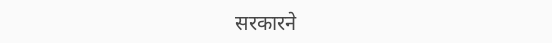सरकारने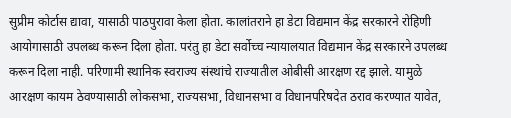सुप्रीम कोर्टास द्यावा, यासाठी पाठपुरावा केला होता. कालांतराने हा डेटा विद्यमान केंद्र सरकारने रोहिणी आयोगासाठी उपलब्ध करून दिला होता. परंतु हा डेटा सर्वोच्च न्यायालयात विद्यमान केंद्र सरकारने उपलब्ध करून दिला नाही. परिणामी स्थानिक स्वराज्य संस्थांचे राज्यातील ओबीसी आरक्षण रद्द झाले. यामुळे आरक्षण कायम ठेवण्यासाठी लोकसभा, राज्यसभा, विधानसभा व विधानपरिषदेत ठराव करण्यात यावेत,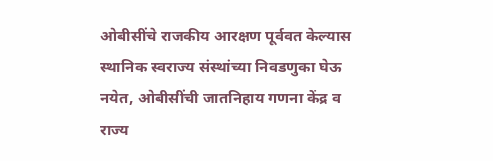ओबीसींचे राजकीय आरक्षण पूर्ववत केल्यास स्थानिक स्वराज्य संस्थांच्या निवडणुका घेऊ नयेत, ओबीसींची जातनिहाय गणना केंद्र व राज्य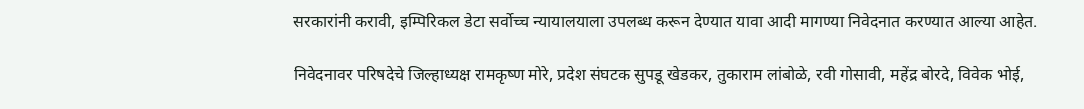सरकारांनी करावी, इम्पिरिकल डेटा सर्वोच्च न्यायालयाला उपलब्ध करून देण्यात यावा आदी मागण्या निवेदनात करण्यात आल्या आहेत.

निवेदनावर परिषदेचे जिल्हाध्यक्ष रामकृष्ण मोरे, प्रदेश संघटक सुपडू खेडकर, तुकाराम लांबोळे, रवी गोसावी, महेंद्र बोरदे, विवेक भोई,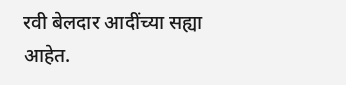रवी बेलदार आदींच्या सह्या आहेत.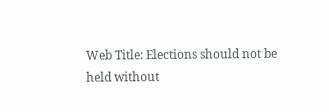Web Title: Elections should not be held without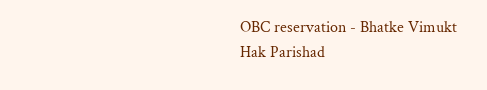OBC reservation - Bhatke Vimukt Hak Parishad